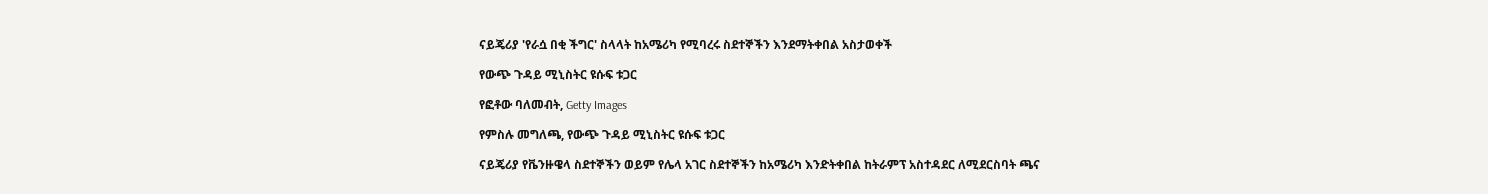ናይጄሪያ 'የራሷ በቂ ችግር' ስላላት ከአሜሪካ የሚባረሩ ስደተኞችን እንደማትቀበል አስታወቀች

የውጭ ጉዳይ ሚኒስትር ዩሱፍ ቱጋር

የፎቶው ባለመብት, Getty Images

የምስሉ መግለጫ, የውጭ ጉዳይ ሚኒስትር ዩሱፍ ቱጋር

ናይጄሪያ የቬንዙዌላ ስደተኞችን ወይም የሌላ አገር ስደተኞችን ከአሜሪካ እንድትቀበል ከትራምፕ አስተዳደር ለሚደርስባት ጫና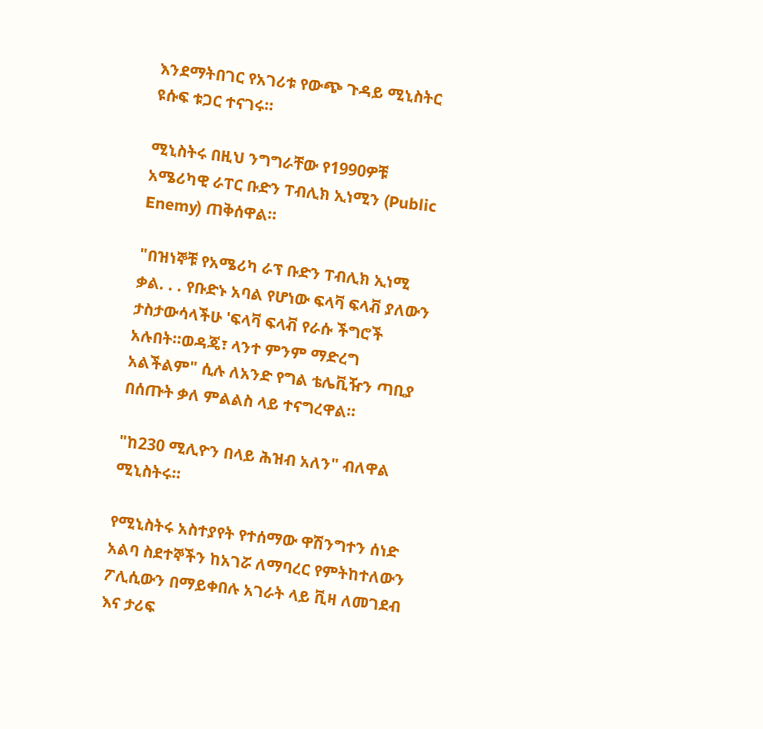እንደማትበገር የአገሪቱ የውጭ ጉዳይ ሚኒስትር ዩሱፍ ቱጋር ተናገሩ።

ሚኒስትሩ በዚህ ንግግራቸው የ1990ዎቹ አሜሪካዊ ራፐር ቡድን ፐብሊክ ኢነሚን (Public Enemy) ጠቅሰዋል።

"በዝነኞቹ የአሜሪካ ራፕ ቡድን ፐብሊክ ኢነሚ ቃል. . . የቡድኑ አባል የሆነው ፍላቫ ፍላቭ ያለውን ታስታውሳላችሁ 'ፍላቫ ፍላቭ የራሱ ችግሮች አሉበት።ወዳጄ፣ ላንተ ምንም ማድረግ አልችልም" ሲሉ ለአንድ የግል ቴሌቪዥን ጣቢያ በሰጡት ቃለ ምልልስ ላይ ተናግረዋል።

"ከ230 ሚሊዮን በላይ ሕዝብ አለን" ብለዋል ሚኒስትሩ።

የሚኒስትሩ አስተያየት የተሰማው ዋሽንግተን ሰነድ አልባ ስደተኞችን ከአገሯ ለማባረር የምትከተለውን ፖሊሲውን በማይቀበሉ አገራት ላይ ቪዛ ለመገደብ እና ታሪፍ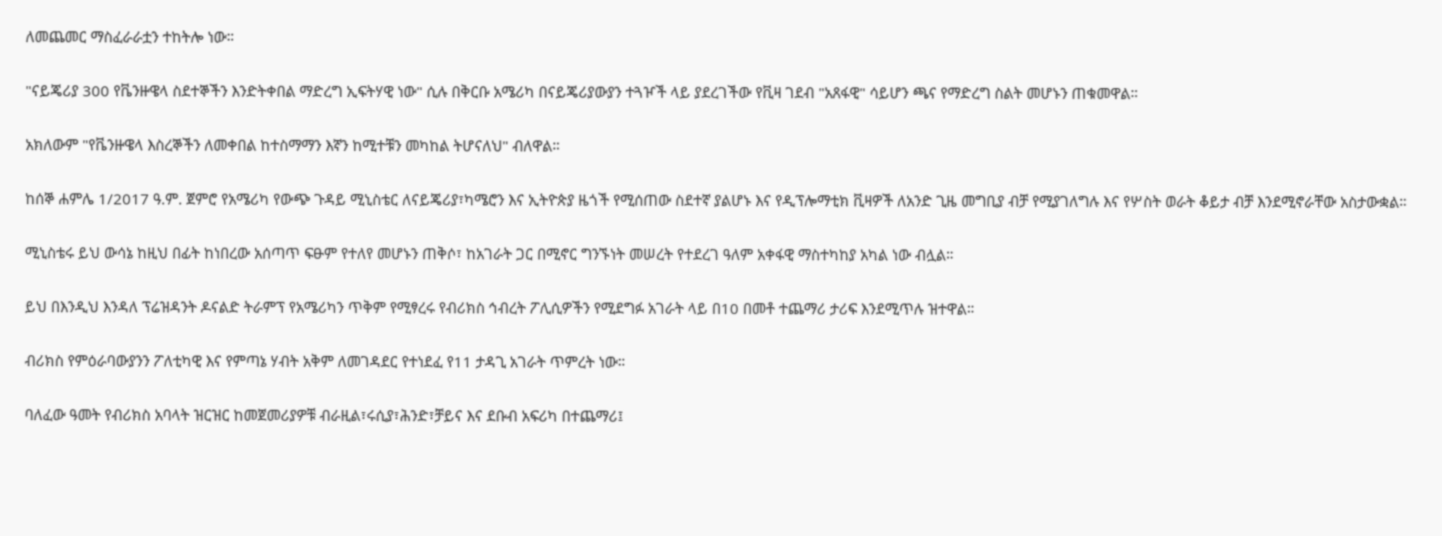ለመጨመር ማስፈራራቷን ተከትሎ ነው።

"ናይጄሪያ 300 የቬንዙዌላ ስደተኞችን እንድትቀበል ማድረግ ኢፍትሃዊ ነው" ሲሉ በቅርቡ አሜሪካ በናይጄሪያውያን ተጓዦች ላይ ያደረገችው የቪዛ ገደብ "አጸፋዊ" ሳይሆን ጫና የማድረግ ስልት መሆኑን ጠቁመዋል።

አክለውም "የቬንዙዌላ እስረኞችን ለመቀበል ከተስማማን እኛን ከሚተቹን መካከል ትሆናለህ" ብለዋል።

ከሰኞ ሐምሌ 1/2017 ዓ.ም. ጀምሮ የአሜሪካ የውጭ ጉዳይ ሚኒስቴር ለናይጄሪያ፣ካሜሮን እና ኢትዮጵያ ዜጎች የሚሰጠው ስደተኛ ያልሆኑ እና የዲፕሎማቲክ ቪዛዎች ለአንድ ጊዜ መግቢያ ብቻ የሚያገለግሉ እና የሦስት ወራት ቆይታ ብቻ እንደሚኖራቸው አስታውቋል።

ሚኒስቴሩ ይህ ውሳኔ ከዚህ በፊት ከነበረው አሰጣጥ ፍፁም የተለየ መሆኑን ጠቅሶ፣ ከአገራት ጋር በሚኖር ግንኙነት መሠረት የተደረገ ዓለም አቀፋዊ ማስተካከያ አካል ነው ብሏል።

ይህ በእንዲህ እንዳለ ፕሬዝዳንት ዶናልድ ትራምፕ የአሜሪካን ጥቅም የሚፃረሩ የብሪክስ ኅብረት ፖሊሲዎችን የሚደግፉ አገራት ላይ በ10 በመቶ ተጨማሪ ታሪፍ እንደሚጥሉ ዝተዋል።

ብሪክስ የምዕራባውያንን ፖለቲካዊ እና የምጣኔ ሃብት አቅም ለመገዳደር የተነደፈ የ11 ታዳጊ አገራት ጥምረት ነው።

ባለፈው ዓመት የብሪክስ አባላት ዝርዝር ከመጀመሪያዎቹ ብራዚል፣ሩሲያ፣ሕንድ፣ቻይና እና ደቡብ አፍሪካ በተጨማሪ፤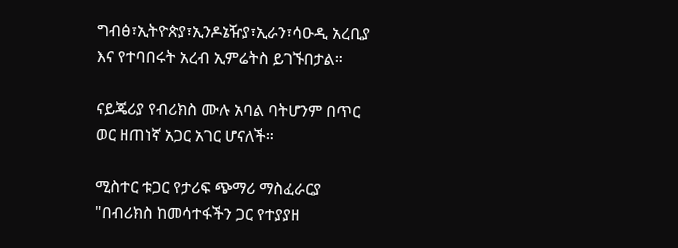ግብፅ፣ኢትዮጵያ፣ኢንዶኔዥያ፣ኢራን፣ሳዑዲ አረቢያ እና የተባበሩት አረብ ኢምሬትስ ይገኙበታል።

ናይጄሪያ የብሪክስ ሙሉ አባል ባትሆንም በጥር ወር ዘጠነኛ አጋር አገር ሆናለች።

ሚስተር ቱጋር የታሪፍ ጭማሪ ማስፈራርያ "በብሪክስ ከመሳተፋችን ጋር የተያያዘ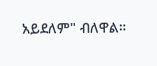አይደለም" ብለዋል።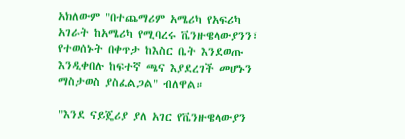አክለውም "በተጨማሪም አሜሪካ የአፍሪካ አገራት ከአሜሪካ የሚባረሩ ቬንዙዌላውያንን፣ የተወሰኑት በቀጥታ ከእስር ቤት እንደወጡ እንዲቀበሉ ከፍተኛ ጫና እያደረገች መሆኑን ማስታወስ ያስፈልጋል" ብለዋል።

"እንደ ናይጄሪያ ያለ አገር የቬንዙዌላውያን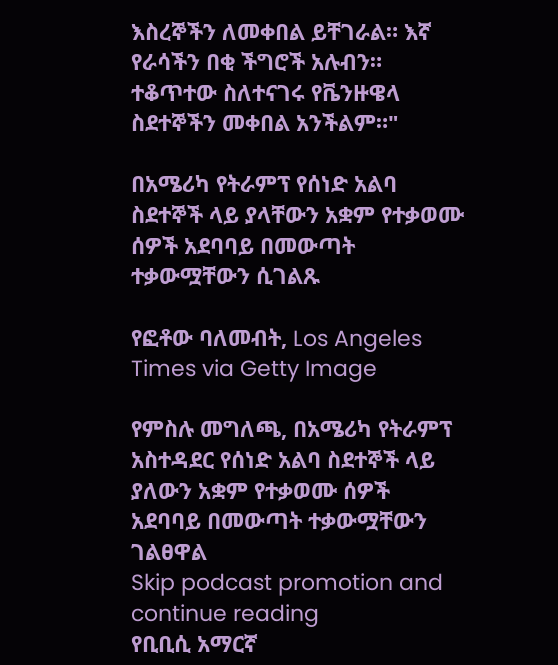እስረኞችን ለመቀበል ይቸገራል። እኛ የራሳችን በቂ ችግሮች አሉብን። ተቆጥተው ስለተናገሩ የቬንዙዌላ ስደተኞችን መቀበል አንችልም።"

በአሜሪካ የትራምፕ የሰነድ አልባ ስደተኞች ላይ ያላቸውን አቋም የተቃወሙ ሰዎች አደባባይ በመውጣት ተቃውሟቸውን ሲገልጹ

የፎቶው ባለመብት, Los Angeles Times via Getty Image

የምስሉ መግለጫ, በአሜሪካ የትራምፕ አስተዳደር የሰነድ አልባ ስደተኞች ላይ ያለውን አቋም የተቃወሙ ሰዎች አደባባይ በመውጣት ተቃውሟቸውን ገልፀዋል
Skip podcast promotion and continue reading
የቢቢሲ አማርኛ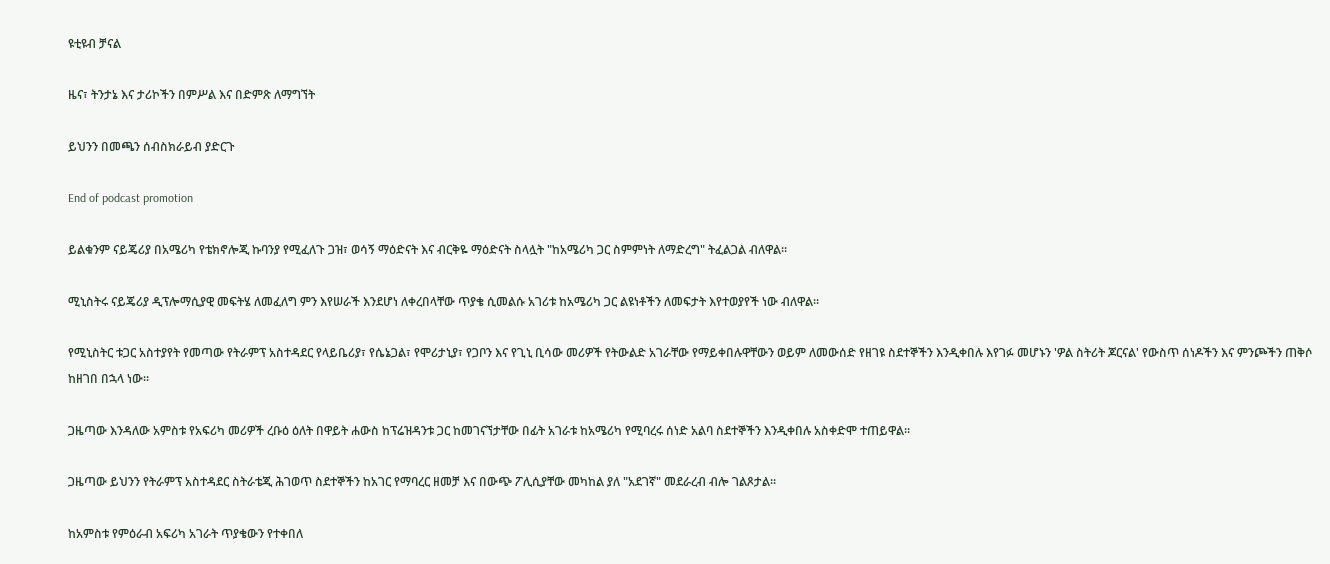ዩቲዩብ ቻናል

ዜና፣ ትንታኔ እና ታሪኮችን በምሥል እና በድምጽ ለማግኘት

ይህንን በመጫን ሰብስክራይብ ያድርጉ

End of podcast promotion

ይልቁንም ናይጄሪያ በአሜሪካ የቴክኖሎጂ ኩባንያ የሚፈለጉ ጋዝ፣ ወሳኝ ማዕድናት እና ብርቅዬ ማዕድናት ስላሏት "ከአሜሪካ ጋር ስምምነት ለማድረግ" ትፈልጋል ብለዋል።

ሚኒስትሩ ናይጄሪያ ዲፕሎማሲያዊ መፍትሄ ለመፈለግ ምን እየሠራች እንደሆነ ለቀረበላቸው ጥያቄ ሲመልሱ አገሪቱ ከአሜሪካ ጋር ልዩነቶችን ለመፍታት እየተወያየች ነው ብለዋል።

የሚኒስትር ቱጋር አስተያየት የመጣው የትራምፕ አስተዳደር የላይቤሪያ፣ የሴኔጋል፣ የሞሪታኒያ፣ የጋቦን እና የጊኒ ቢሳው መሪዎች የትውልድ አገራቸው የማይቀበሉዋቸውን ወይም ለመውሰድ የዘገዩ ስደተኞችን እንዲቀበሉ እየገፉ መሆኑን 'ዎል ስትሪት ጆርናል' የውስጥ ሰነዶችን እና ምንጮችን ጠቅሶ ከዘገበ በኋላ ነው።

ጋዜጣው እንዳለው አምስቱ የአፍሪካ መሪዎች ረቡዕ ዕለት በዋይት ሐውስ ከፕሬዝዳንቱ ጋር ከመገናኘታቸው በፊት አገራቱ ከአሜሪካ የሚባረሩ ሰነድ አልባ ስደተኞችን እንዲቀበሉ አስቀድሞ ተጠይዋል።

ጋዜጣው ይህንን የትራምፕ አስተዳደር ስትራቴጂ ሕገወጥ ስደተኞችን ከአገር የማባረር ዘመቻ እና በውጭ ፖሊሲያቸው መካከል ያለ "አደገኛ" መደራረብ ብሎ ገልጾታል።

ከአምስቱ የምዕራብ አፍሪካ አገራት ጥያቄውን የተቀበለ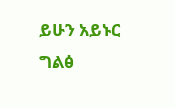ይሁን አይኑር ግልፅ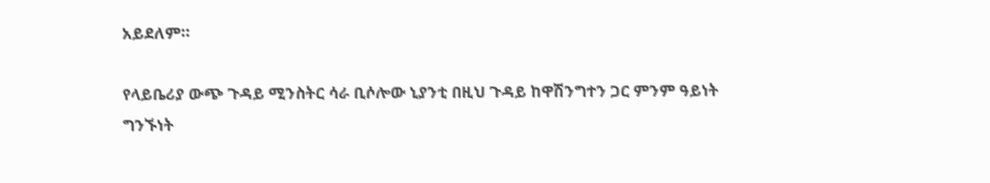አይደለም።

የላይቤሪያ ውጭ ጉዳይ ሚንስትር ሳራ ቢሶሎው ኒያንቲ በዚህ ጉዳይ ከዋሽንግተን ጋር ምንም ዓይነት ግንኙነት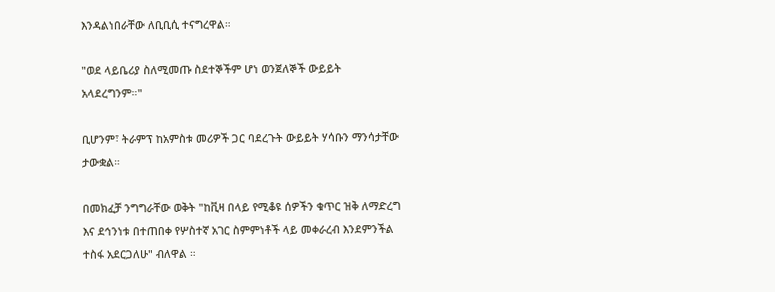እንዳልነበራቸው ለቢቢሲ ተናግረዋል።

"ወደ ላይቤሪያ ስለሚመጡ ስደተኞችም ሆነ ወንጀለኞች ውይይት አላደረግንም።"

ቢሆንም፣ ትራምፕ ከአምስቱ መሪዎች ጋር ባደረጉት ውይይት ሃሳቡን ማንሳታቸው ታውቋል።

በመክፈቻ ንግግራቸው ወቅት "ከቪዛ በላይ የሚቆዩ ሰዎችን ቁጥር ዝቅ ለማድረግ እና ደኅንነቱ በተጠበቀ የሦስተኛ አገር ስምምነቶች ላይ መቀራረብ እንደምንችል ተስፋ አደርጋለሁ" ብለዋል ።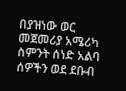በያዝነው ወር መጀመሪያ አሜሪካ ስምንት ሰነድ አልባ ሰዎችን ወደ ደቡብ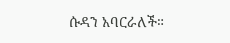ሱዳን አባርራለች።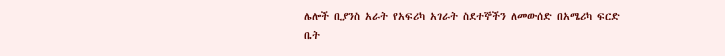ሌሎች ቢያንስ አራት የአፍሪካ አገራት ስደተኞችን ለመውሰድ በአሜሪካ ፍርድ ቤት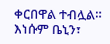ቀርበዋል ተብሏል። እነሱም ቤኒን፣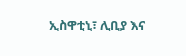ኢስዋቲኒ፣ ሊቢያ እና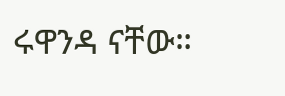ሩዋንዳ ናቸው።